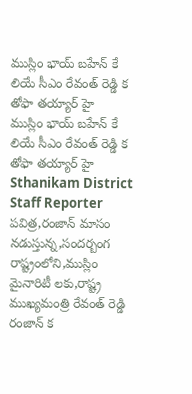ముస్లిం భాయ్ బహేన్ కే లియే సీఎం రేవంత్ రెడ్డి క తోఫా తయ్యార్ హై
ముస్లిం భాయ్ బహేన్ కే లియే సీఎం రేవంత్ రెడ్డి క తోఫా తయ్యార్ హై
Sthanikam District Staff Reporter
పవిత్ర,రంజాన్ మాసం నడుస్తున్న,సందర్బంగ రాష్ట్రంలోని,ముస్లిం మైనారిటీ లకు,రాష్ట్ర ముఖ్యమంత్రి రేవంత్ రెడ్డి రంజాన్ క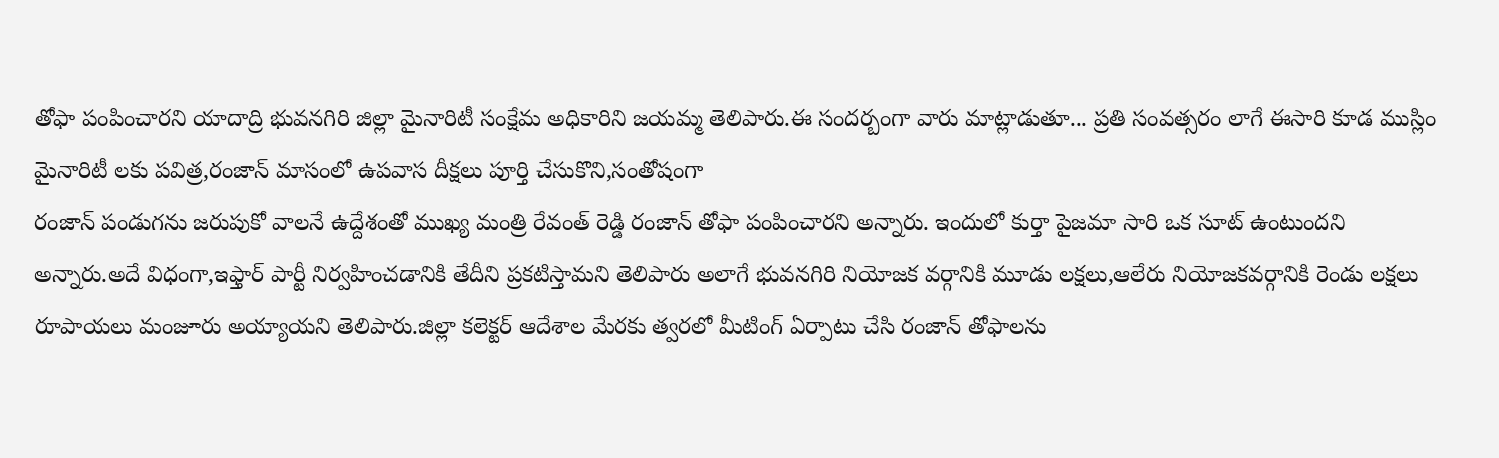తోఫా పంపించారని యాదాద్రి భువనగిరి జిల్లా మైనారిటీ సంక్షేమ అధికారిని జయమ్మ తెలిపారు.ఈ సందర్బంగా వారు మాట్లాడుతూ... ప్రతి సంవత్సరం లాగే ఈసారి కూడ ముస్లిం మైనారిటీ లకు పవిత్ర,రంజాన్ మాసంలో ఉపవాస దీక్షలు పూర్తి చేసుకొని,సంతోషంగా
రంజాన్ పండుగను జరుపుకో వాలనే ఉద్దేశంతో ముఖ్య మంత్రి రేవంత్ రెడ్డి రంజాన్ తోఫా పంపించారని అన్నారు. ఇందులో కుర్తా పైజమా సారి ఒక సూట్ ఉంటుందని అన్నారు.అదే విధంగా,ఇఫ్తార్ పార్టీ నిర్వహించడానికి తేదీని ప్రకటిస్తామని తెలిపారు అలాగే భువనగిరి నియోజక వర్గానికి మూడు లక్షలు,ఆలేరు నియోజకవర్గానికి రెండు లక్షలు రూపాయలు మంజూరు అయ్యాయని తెలిపారు.జిల్లా కలెక్టర్ ఆదేశాల మేరకు త్వరలో మీటింగ్ ఏర్పాటు చేసి రంజాన్ తోఫాలను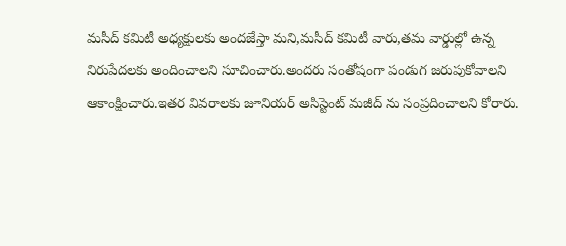మసీద్ కమిటీ అధ్యక్షులకు అందజేస్తా మని,మసీద్ కమిటీ వారు,తమ వార్డుల్లో ఉన్న నిరుపేదలకు అందించాలని సూచించారు.అందరు సంతోషంగా పండుగ జరుపుకోవాలని ఆకాంక్షించారు.ఇతర వివరాలకు జూనియర్ అసిస్టెంట్ మజీద్ ను సంప్రదించాలని కోరారు.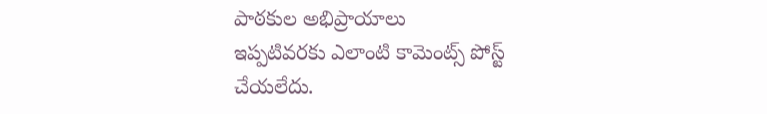పాఠకుల అభిప్రాయాలు
ఇప్పటివరకు ఎలాంటి కామెంట్స్ పోస్ట్ చేయలేదు.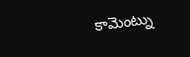కామెంట్ను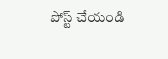పోస్ట్ చేయండి